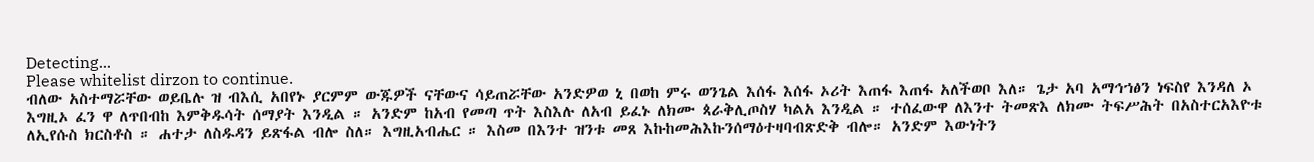Detecting...
Please whitelist dirzon to continue.
ብለው አስተማሯቸው ወይቤሉ ዝ ብእሲ አበየኑ ያርምም ውጁዎች ናቸውና ሳይጠሯቸው አንድዎወ ኒ በወከ ምሩ ወንጌል እሰፋ እሰፋ ኦሪት እጠፋ እጠፋ አለችወቦ እለ። ጌታ አባ አማኅኀፅን ነፍስየ እንዳለ ኦ እግዚኦ ፈን ዋ ለጥበብከ እምቅዱሳት ሰማያት እንዲል ። አንድም ከአብ የመጣ ጥት እስእሉ ለአብ ይፈኑ ለክሙ ጳራቅሊጦስሃ ካልአ እንዲል ። ተሰፈውዋ ለእንተ ትመጽእ ለክሙ ትፍሥሕት በአስተርአእዮቱ ለኢየሱስ ክርስቶስ ። ሐተታ ለስዱዳን ይጽፋል ብሎ ስለ። እግዚአብሔር ። እስመ በእንተ ዝንቱ መጸ እኩከመሕእኩንሰማዕተዛባብጽድቅ ብሎ። አንድም እውነትን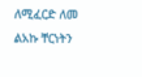ለሚፈርድ ለመ ልአኩ ቸርነትን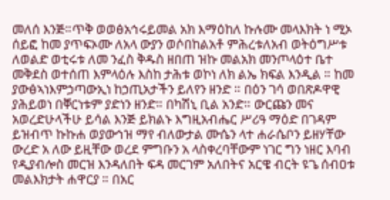መለሰ እንጅ።ጥቅ ወወፅአኅሩይመል አክ እማዕከለ ኩሉሙ መላእክት ነ ሚኦ ሰይፎ ከመ ያጥፍኦሙ ለአላ ውያን ወሶበከልአቶ ምሕረቱለአብ ወትዕግሥቱ ለወልድ ወቲሩቱ ለመ ንፈስ ቅዱስ ዘበጠ ዝኩ መልአክ መንጦላዕተ ቤተ መቅደስ ወተሰጠ እምላዕሉ እስከ ታሕቱ ወኮነ ለክ ልኤ ክፍል እንዲል ። ከመ ያውፅኣነእምኃጣውኢነ ከኃጢአታችን ይለየን ዘንድ ። በዕን ገሳ ወበጽዶዋዊ ያሕይወነ በቐርነቱም ያድነን ዘንድ። በካሽኒ ቢል አንድ። ውርጩን መና አወረድሁላችሁ ይሳል እንጅ ይክልኑ እግዚአብሔር ሥሪዓ ማዕድ በገዳም ይዝብጥ ኩኩሐ ወያውኅዝ ማየ ብለውታል ሙሴን ላተ ሐራሴቦን ይዘሃቸው ውረድ አ ለው ይዚቸው ወረደ ምግቡን አ ላስቀረባቸውም ነገር ግን ነዘር እባብ የዲያብሎስ መርዝ እንዳለበት ፍዳ መርገም አለበትና አርዌ ብርት ዩጌ ሰብዐቱ መልእክታት ሐዋርያ ። በአር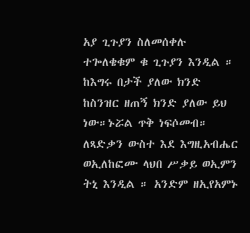አያ ጊጉያን ስለመሰቀሉ ተጐለቄቁም ቁ ጊጉያን እንዲል ። ከእግሩ በታች ያለው ክንድ ከስንዝር ዘጠኝ ክንድ ያለው ይህ ነው።ኑሯል ጥቅ ነፍሶመብ። ለጻድቃን ውስተ እደ እግዚአብሔር ወኢለከፎሙ ላህበ ሥቃይ ወኢምን ትኒ እንዲል ። አንድም ዘኢየአምኑ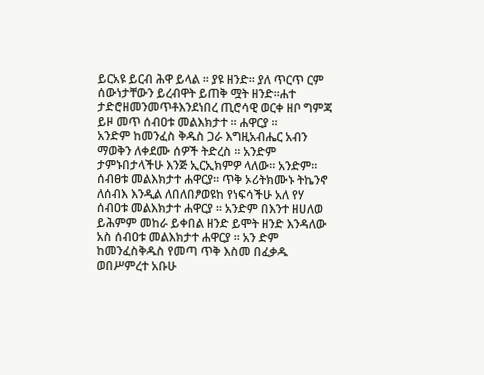ይርአዩ ይርብ ሕዋ ይላል ። ያዩ ዘንድ። ያለ ጥርጥ ርም ሰውነታቸውን ይረብዋት ይጠቅ ሟት ዘንድ።ሐተ ታድሮዘመንመጥቶእንደነበረ ጢሮሳዊ ወርቀ ዘቦ ግምጃ ይዞ መጥ ሰብዐቱ መልእክታተ ። ሐዋርያ ።
አንድም ከመንፈስ ቅዱስ ጋራ እግዚአብሔር አብን ማወቅን ለቀደሙ ሰዎች ትድረስ ። አንድም ታምኑበታላችሁ እንጅ ኢርኢክምዎ ላለው። አንድም። ሰብፀቱ መልእክታተ ሐዋርያ። ጥቅ ኦሪትክሙኑ ትኬንኖ ለሰብእ እንዲል ለበለበፆወዩከ የነፍሳችሁ አለ የሃ ሰብዐቱ መልእክታተ ሐዋርያ ። አንድም በእንተ ዘሀለወ ይሕምም መከራ ይቀበል ዘንድ ይሞት ዘንድ እንዳለው አስ ሰብዐቱ መልእክታተ ሐዋርያ ። አን ድም ከመንፈስቅዱስ የመጣ ጥቅ እስመ በፈቃዱ ወበሥምረተ አቡሁ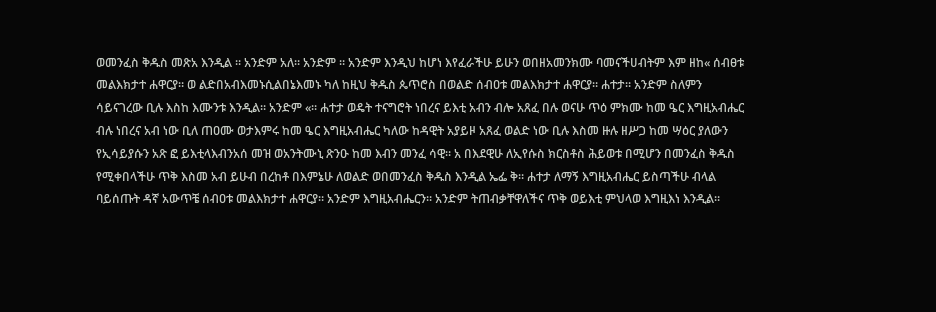ወመንፈስ ቅዱስ መጽአ እንዲል ። አንድም አለ። አንድም ። አንድም እንዲህ ከሆነ እየፈራችሁ ይሁን ወበዘአመንክሙ ባመናችሀብትም እም ዘከ« ሰብፀቱ መልእክታተ ሐዋርያ። ወ ልድበአብእመኑሲልበኔእመኑ ካለ ከዚህ ቅዱስ ጴጥሮስ በወልድ ሰብዐቱ መልእክታተ ሐዋርያ። ሐተታ። አንድም ስለምን ሳይናገረው ቢሉ እስከ እሙንቱ እንዲል። አንድም «። ሐተታ ወዴት ተናግሮት ነበረና ይእቲ አብን ብሎ አጸፈ በሉ ወናሁ ጥዕ ምክሙ ከመ ዔር እግዚአብሔር ብሉ ነበረና አብ ነው ቢለ ጠዐሙ ወታእምሩ ከመ ዔር እግዚአብሔር ካለው ከዳዊት አያይዞ አጸፈ ወልድ ነው ቢሉ እስመ ዙሉ ዘሥጋ ከመ ሣዕር ያለውን የኢሳይያሱን አጽ ፎ ይእቲላእብንአሰ መዝ ወአንትሙኒ ጽንዑ ከመ እብን መንፈ ሳዊ። አ በእደዊሁ ለኢየሱስ ክርስቶስ ሕይወቱ በሚሆን በመንፈስ ቅዱስ የሚቀበላችሁ ጥቅ እስመ አብ ይሁብ በረከቶ በእምኔሁ ለወልድ ወበመንፈስ ቅዱስ እንዲል ኤፌ ቅ። ሐተታ ለማኝ እግዚአብሔር ይስጣችሁ ብላል ባይሰጡት ዳኛ አውጥቼ ሰብዐቱ መልእክታተ ሐዋርያ። አንድም እግዚአብሔርን። አንድም ትጠብቃቸዋለችና ጥቅ ወይእቲ ምህላወ እግዚእነ እንዲል።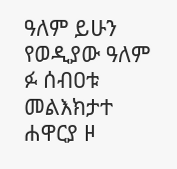ዓለም ይሁን የወዲያው ዓለም ፉ ሰብዐቱ መልእክታተ ሐዋርያ ዞ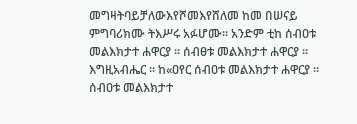መግዛትባይቻለውእየሾመእየሸለመ ከመ በሠናይ ምግባሪክሙ ትእሥሩ አፉሆሙ። አንድም ቲከ ሰብዐቱ መልእክታተ ሐዋርያ ። ሰብፀቱ መልእክታተ ሐዋርያ ። እግዚአብሔር ። ከ«ዐየር ሰብዐቱ መልእክታተ ሐዋርያ ። ሰብዐቱ መልእክታተ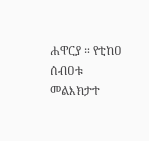ሐዋርያ ። የቲከዐ ሰብዐቱ መልእክታተ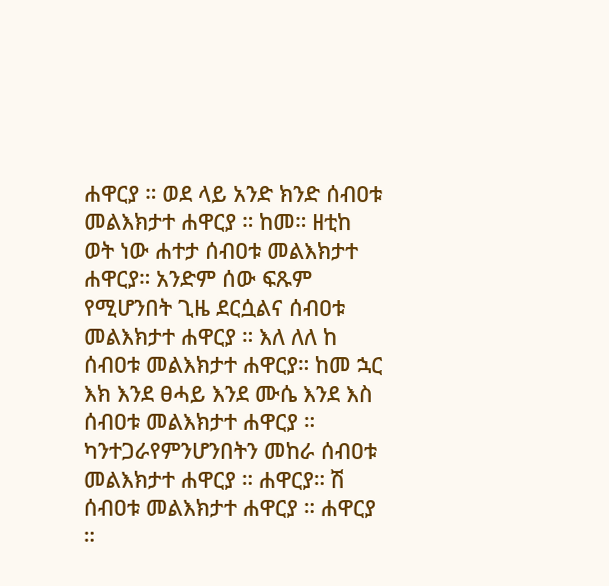ሐዋርያ ። ወደ ላይ አንድ ክንድ ሰብዐቱ መልእክታተ ሐዋርያ ። ከመ። ዘቲከ ወት ነው ሐተታ ሰብዐቱ መልእክታተ ሐዋርያ። አንድም ሰው ፍጹም የሚሆንበት ጊዜ ደርሷልና ሰብዐቱ መልእክታተ ሐዋርያ ። እለ ለለ ከ ሰብዐቱ መልእክታተ ሐዋርያ። ከመ ኋር እክ እንደ ፀሓይ እንደ ሙሴ እንደ እስ ሰብዐቱ መልእክታተ ሐዋርያ ። ካንተጋራየምንሆንበትን መከራ ሰብዐቱ መልእክታተ ሐዋርያ ። ሐዋርያ። ሽ ሰብዐቱ መልእክታተ ሐዋርያ ። ሐዋርያ ።